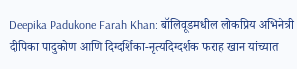Deepika Padukone Farah Khan: बॉलिवूडमधील लोकप्रिय अभिनेत्री दीपिका पादुकोण आणि दिग्दर्शिका-नृत्यदिग्दर्शक फराह खान यांच्यात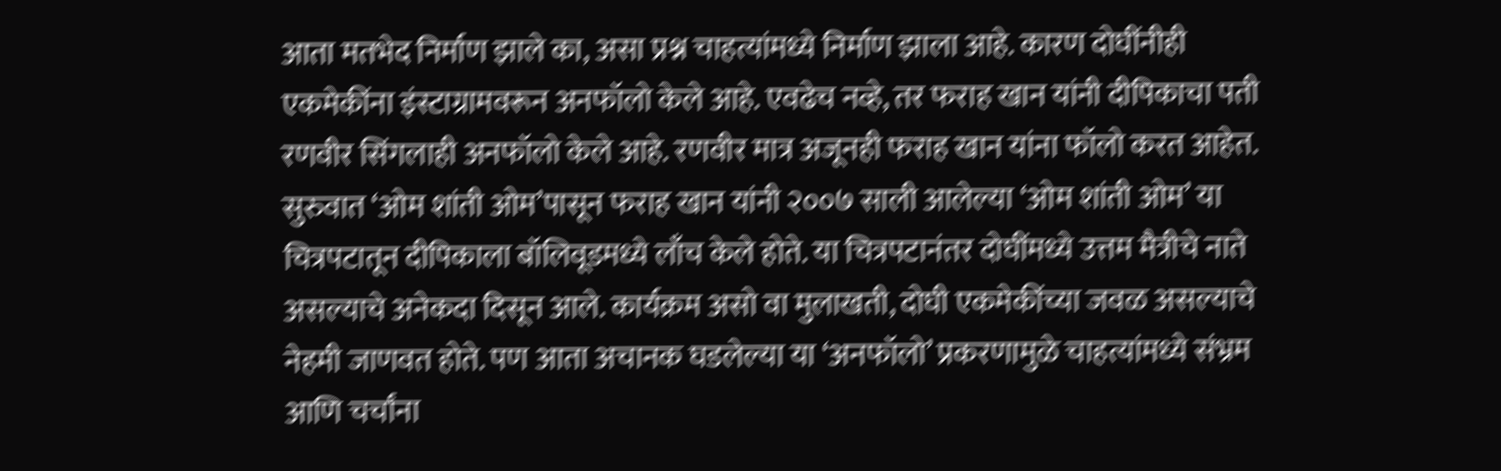आता मतभेद निर्माण झाले का, असा प्रश्न चाहत्यांमध्ये निर्माण झाला आहे. कारण दोघींनीही एकमेकींना इंस्टाग्रामवरून अनफॉलो केले आहे. एवढेच नव्हे, तर फराह खान यांनी दीपिकाचा पती रणवीर सिंगलाही अनफॉलो केले आहे. रणवीर मात्र अजूनही फराह खान यांना फॉलो करत आहेत. सुरुवात ‘ओम शांती ओम’पासून फराह खान यांनी २००७ साली आलेल्या ‘ओम शांती ओम’ या चित्रपटातून दीपिकाला बॉलिवूडमध्ये लाँच केले होते. या चित्रपटानंतर दोघींमध्ये उत्तम मैत्रीचे नाते असल्याचे अनेकदा दिसून आले. कार्यक्रम असो वा मुलाखती, दोघी एकमेकींच्या जवळ असल्याचे नेहमी जाणवत होते. पण आता अचानक घडलेल्या या ‘अनफॉलो’ प्रकरणामुळे चाहत्यांमध्ये संभ्रम आणि चर्चांना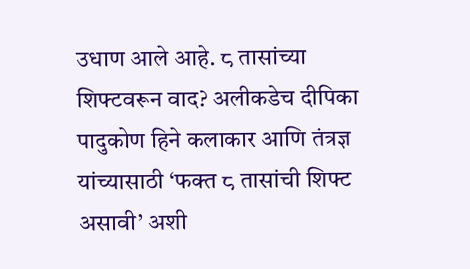उधाण आले आहे. ८ तासांच्या शिफ्टवरून वाद? अलीकडेच दीपिका पादुकोण हिने कलाकार आणि तंत्रज्ञ यांच्यासाठी ‘फक्त ८ तासांची शिफ्ट असावी’ अशी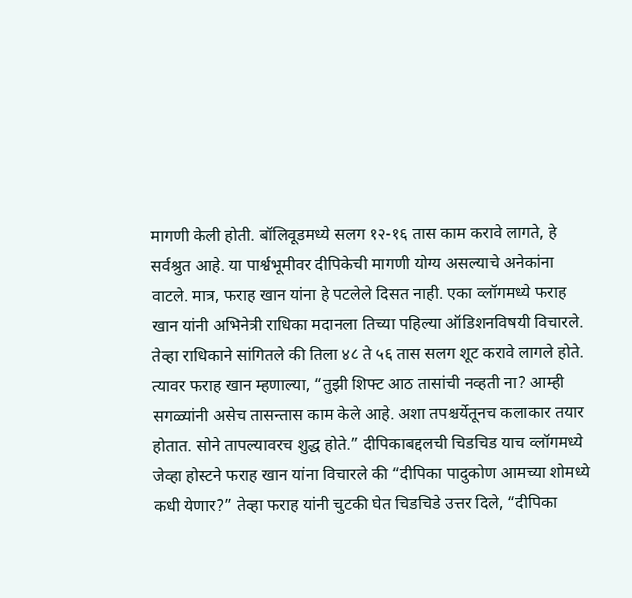मागणी केली होती. बॉलिवूडमध्ये सलग १२-१६ तास काम करावे लागते, हे सर्वश्रुत आहे. या पार्श्वभूमीवर दीपिकेची मागणी योग्य असल्याचे अनेकांना वाटले. मात्र, फराह खान यांना हे पटलेले दिसत नाही. एका व्लॉगमध्ये फराह खान यांनी अभिनेत्री राधिका मदानला तिच्या पहिल्या ऑडिशनविषयी विचारले. तेव्हा राधिकाने सांगितले की तिला ४८ ते ५६ तास सलग शूट करावे लागले होते. त्यावर फराह खान म्हणाल्या, “तुझी शिफ्ट आठ तासांची नव्हती ना? आम्ही सगळ्यांनी असेच तासन्तास काम केले आहे. अशा तपश्चर्येतूनच कलाकार तयार होतात. सोने तापल्यावरच शुद्ध होते.” दीपिकाबद्दलची चिडचिड याच व्लॉगमध्ये जेव्हा होस्टने फराह खान यांना विचारले की “दीपिका पादुकोण आमच्या शोमध्ये कधी येणार?” तेव्हा फराह यांनी चुटकी घेत चिडचिडे उत्तर दिले, “दीपिका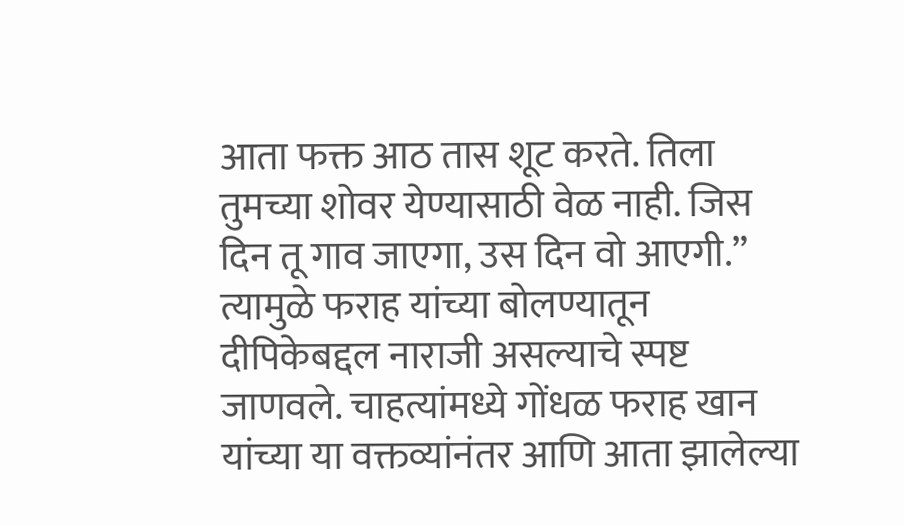आता फक्त आठ तास शूट करते. तिला तुमच्या शोवर येण्यासाठी वेळ नाही. जिस दिन तू गाव जाएगा, उस दिन वो आएगी.” त्यामुळे फराह यांच्या बोलण्यातून दीपिकेबद्दल नाराजी असल्याचे स्पष्ट जाणवले. चाहत्यांमध्ये गोंधळ फराह खान यांच्या या वक्तव्यांनंतर आणि आता झालेल्या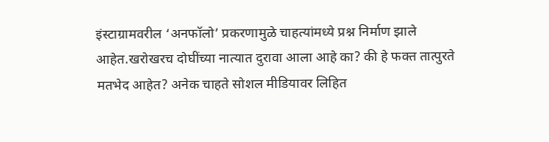इंस्टाग्रामवरील ‘अनफॉलो’ प्रकरणामुळे चाहत्यांमध्ये प्रश्न निर्माण झाले आहेत.खरोखरच दोघींच्या नात्यात दुरावा आला आहे का? की हे फक्त तात्पुरते मतभेद आहेत? अनेक चाहते सोशल मीडियावर लिहित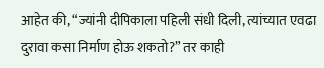आहेत की, “ज्यांनी दीपिकाला पहिली संधी दिली, त्यांच्यात एवढा दुरावा कसा निर्माण होऊ शकतो?” तर काही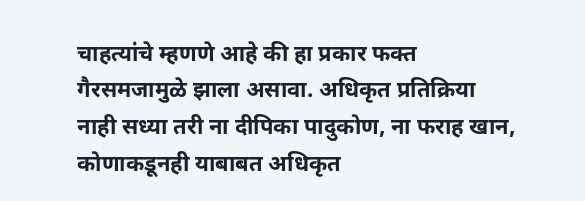चाहत्यांचे म्हणणे आहे की हा प्रकार फक्त गैरसमजामुळे झाला असावा. अधिकृत प्रतिक्रिया नाही सध्या तरी ना दीपिका पादुकोण, ना फराह खान, कोणाकडूनही याबाबत अधिकृत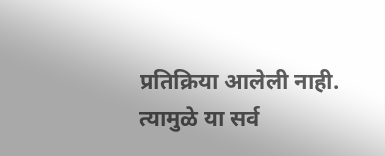प्रतिक्रिया आलेली नाही. त्यामुळे या सर्व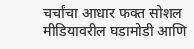चर्चांचा आधार फक्त सोशल मीडियावरील घडामोडी आणि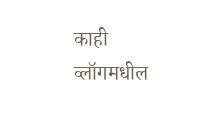काही व्लॉगमधील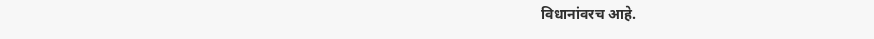विधानांवरच आहे.